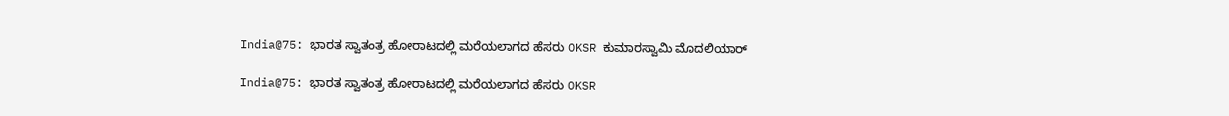India@75: ಭಾರತ ಸ್ವಾತಂತ್ರ ಹೋರಾಟದಲ್ಲಿ ಮರೆಯಲಾಗದ ಹೆಸರು OKSR ಕುಮಾರಸ್ವಾಮಿ ಮೊದಲಿಯಾರ್

India@75: ಭಾರತ ಸ್ವಾತಂತ್ರ ಹೋರಾಟದಲ್ಲಿ ಮರೆಯಲಾಗದ ಹೆಸರು OKSR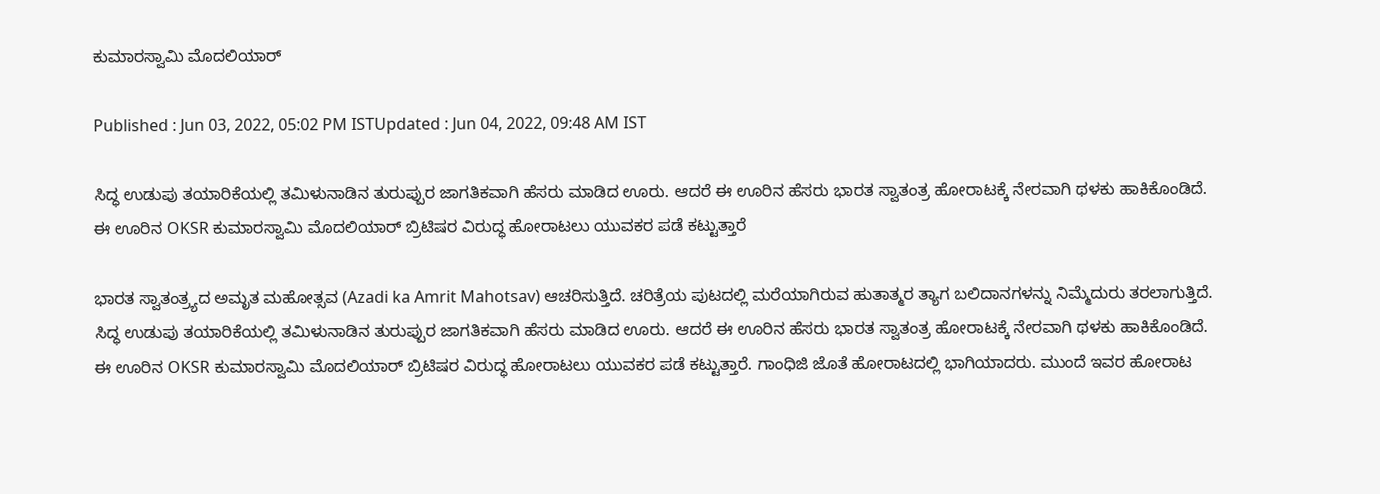ಕುಮಾರಸ್ವಾಮಿ ಮೊದಲಿಯಾರ್

Published : Jun 03, 2022, 05:02 PM ISTUpdated : Jun 04, 2022, 09:48 AM IST

ಸಿದ್ಧ ಉಡುಪು ತಯಾರಿಕೆಯಲ್ಲಿ ತಮಿಳುನಾಡಿನ ತುರುಪ್ಪುರ ಜಾಗತಿಕವಾಗಿ ಹೆಸರು ಮಾಡಿದ ಊರು. ಆದರೆ ಈ ಊರಿನ ಹೆಸರು ಭಾರತ ಸ್ವಾತಂತ್ರ ಹೋರಾಟಕ್ಕೆ ನೇರವಾಗಿ ಥಳಕು ಹಾಕಿಕೊಂಡಿದೆ. ಈ ಊರಿನ OKSR ಕುಮಾರಸ್ವಾಮಿ ಮೊದಲಿಯಾರ್ ಬ್ರಿಟಿಷರ ವಿರುದ್ಧ ಹೋರಾಟಲು ಯುವಕರ ಪಡೆ ಕಟ್ಟುತ್ತಾರೆ

ಭಾರತ ಸ್ವಾತಂತ್ರ್ಯದ ಅಮೃತ ಮಹೋತ್ಸವ (Azadi ka Amrit Mahotsav) ಆಚರಿಸುತ್ತಿದೆ. ಚರಿತ್ರೆಯ ಪುಟದಲ್ಲಿ ಮರೆಯಾಗಿರುವ ಹುತಾತ್ಮರ ತ್ಯಾಗ ಬಲಿದಾನಗಳನ್ನು ನಿಮ್ಮೆದುರು ತರಲಾಗುತ್ತಿದೆ. ಸಿದ್ಧ ಉಡುಪು ತಯಾರಿಕೆಯಲ್ಲಿ ತಮಿಳುನಾಡಿನ ತುರುಪ್ಪುರ ಜಾಗತಿಕವಾಗಿ ಹೆಸರು ಮಾಡಿದ ಊರು. ಆದರೆ ಈ ಊರಿನ ಹೆಸರು ಭಾರತ ಸ್ವಾತಂತ್ರ ಹೋರಾಟಕ್ಕೆ ನೇರವಾಗಿ ಥಳಕು ಹಾಕಿಕೊಂಡಿದೆ. ಈ ಊರಿನ OKSR ಕುಮಾರಸ್ವಾಮಿ ಮೊದಲಿಯಾರ್ ಬ್ರಿಟಿಷರ ವಿರುದ್ಧ ಹೋರಾಟಲು ಯುವಕರ ಪಡೆ ಕಟ್ಟುತ್ತಾರೆ. ಗಾಂಧಿಜಿ ಜೊತೆ ಹೋರಾಟದಲ್ಲಿ ಭಾಗಿಯಾದರು. ಮುಂದೆ ಇವರ ಹೋರಾಟ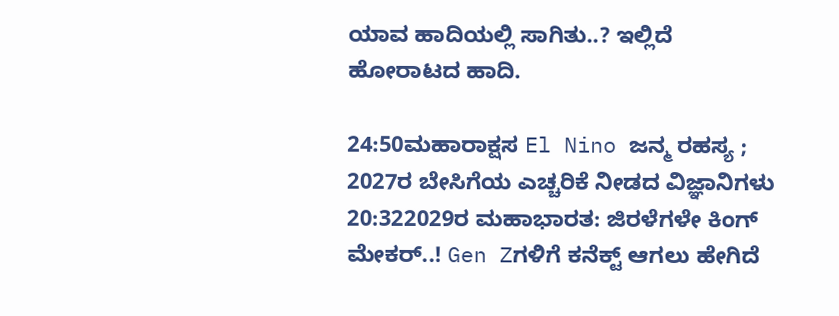ಯಾವ ಹಾದಿಯಲ್ಲಿ ಸಾಗಿತು..? ಇಲ್ಲಿದೆ ಹೋರಾಟದ ಹಾದಿ.

24:50ಮಹಾರಾಕ್ಷಸ El Nino ಜನ್ಮ ರಹಸ್ಯ ; 2027ರ ಬೇಸಿಗೆಯ ಎಚ್ಚರಿಕೆ ನೀಡದ ವಿಜ್ಞಾನಿಗಳು
20:322029ರ ಮಹಾಭಾರತ: ಜಿರಳೆಗಳೇ ಕಿಂಗ್ ಮೇಕರ್..! Gen Zಗಳಿಗೆ ಕನೆಕ್ಟ್ ಆಗಲು ಹೇಗಿದೆ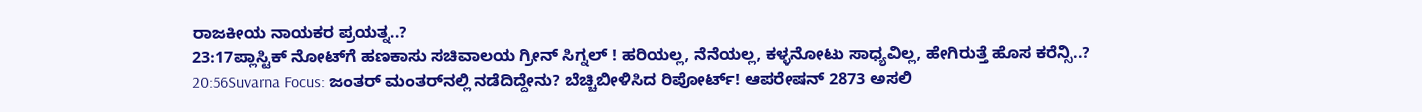ರಾಜಕೀಯ ನಾಯಕರ ಪ್ರಯತ್ನ..?
23:17ಪ್ಲಾಸ್ಟಿಕ್ ನೋಟ್‌ಗೆ ಹಣಕಾಸು ಸಚಿವಾಲಯ ಗ್ರೀನ್ ಸಿಗ್ನಲ್ ! ಹರಿಯಲ್ಲ, ನೆನೆಯಲ್ಲ, ಕಳ್ಳನೋಟು ಸಾಧ್ಯವಿಲ್ಲ, ಹೇಗಿರುತ್ತೆ ಹೊಸ ಕರೆನ್ಸಿ..?
20:56Suvarna Focus: ಜಂತರ್ ಮಂತರ್‌ನಲ್ಲಿ ನಡೆದಿದ್ದೇನು? ಬೆಚ್ಚಿಬೀಳಿಸಿದ ರಿಪೋರ್ಟ್! ಆಪರೇಷನ್ 2873 ಅಸಲಿ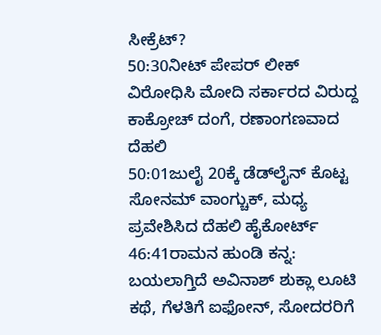ಸೀಕ್ರೆಟ್?
50:30ನೀಟ್ ಪೇಪರ್ ಲೀಕ್ ವಿರೋಧಿಸಿ ಮೋದಿ ಸರ್ಕಾರದ ವಿರುದ್ದ ಕಾಕ್ರೋಚ್ ದಂಗೆ, ರಣಾಂಗಣವಾದ ದೆಹಲಿ
50:01ಜುಲೈ 20ಕ್ಕೆ ಡೆಡ್‌ಲೈನ್ ಕೊಟ್ಟ ಸೋನಮ್ ವಾಂಗ್ಚುಕ್, ಮಧ್ಯ ಪ್ರವೇಶಿಸಿದ ದೆಹಲಿ ಹೈಕೋರ್ಟ್
46:41ರಾಮನ ಹುಂಡಿ ಕನ್ನ: ಬಯಲಾಗ್ತಿದೆ ಅವಿನಾಶ್ ಶುಕ್ಲಾ ಲೂಟಿ ಕಥೆ, ಗೆಳತಿಗೆ ಐಫೋನ್, ಸೋದರರಿಗೆ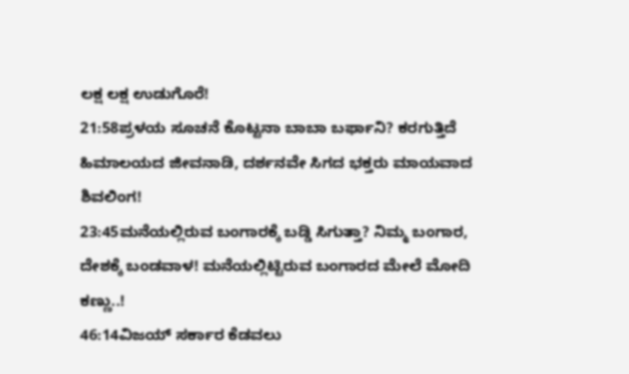ಲಕ್ಷ ಲಕ್ಷ ಉಡುಗೊರೆ!
21:58ಪ್ರಳಯ ಸೂಚನೆ ಕೊಟ್ಟನಾ ಬಾಬಾ ಬರ್ಫಾನಿ? ಕರಗುತ್ತಿದೆ ಹಿಮಾಲಯದ ಜೀವನಾಡಿ, ದರ್ಶನವೇ ಸಿಗದ ಭಕ್ತರು ಮಾಯವಾದ ಶಿವಲಿಂಗ!
23:45ಮನೆಯಲ್ಲಿರುವ ಬಂಗಾರಕ್ಕೆ ಬಡ್ಡಿ ಸಿಗುತ್ತಾ? ನಿಮ್ಮ ಬಂಗಾರ, ದೇಶಕ್ಕೆ ಬಂಡವಾಳ! ಮನೆಯಲ್ಲಿಟ್ಟಿರುವ ಬಂಗಾರದ ಮೇಲೆ ಮೋದಿ ಕಣ್ಣು..!
46:14ವಿಜಯ್ ಸರ್ಕಾರ ಕೆಡವಲು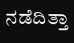ನಡೆದಿತ್ತಾ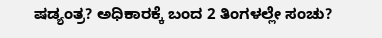ಷಡ್ಯಂತ್ರ? ಅಧಿಕಾರಕ್ಕೆ ಬಂದ 2 ತಿಂಗಳಲ್ಲೇ ಸಂಚು?